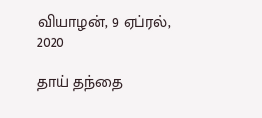வியாழன், 9 ஏப்ரல், 2020

தாய் தந்தை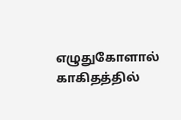எழுதுகோளால் காகிதத்தில்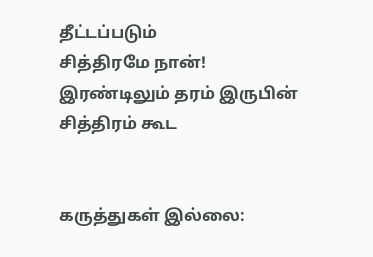தீட்டப்படும்
சித்திரமே நான்!
இரண்டிலும் தரம் இருபின்
சித்திரம் கூட


கருத்துகள் இல்லை: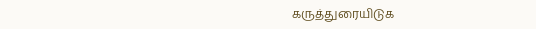கருத்துரையிடுக